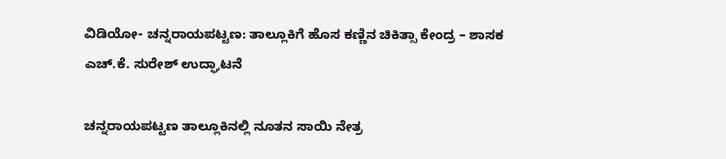ವಿಡಿಯೋ- ಚನ್ನರಾಯಪಟ್ಟಣ: ತಾಲ್ಲೂಕಿಗೆ ಹೊಸ ಕಣ್ಣಿನ ಚಿಕಿತ್ಸಾ ಕೇಂದ್ರ – ಶಾಸಕ ಎಚ್.ಕೆ. ಸುರೇಶ್ ಉದ್ಘಾಟನೆ

ಚನ್ನರಾಯಪಟ್ಟಣ ತಾಲ್ಲೂಕಿನಲ್ಲಿ ನೂತನ ಸಾಯಿ ನೇತ್ರ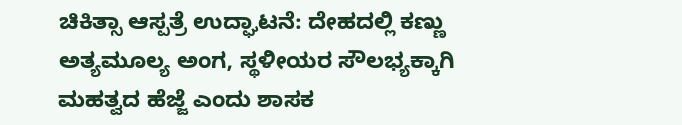ಚಿಕಿತ್ಸಾ ಆಸ್ಪತ್ರೆ ಉದ್ಘಾಟನೆ: ದೇಹದಲ್ಲಿ ಕಣ್ಣು ಅತ್ಯಮೂಲ್ಯ ಅಂಗ, ಸ್ಥಳೀಯರ ಸೌಲಭ್ಯಕ್ಕಾಗಿ ಮಹತ್ವದ ಹೆಜ್ಜೆ ಎಂದು ಶಾಸಕ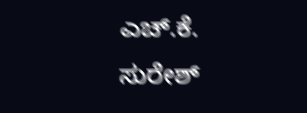ಎಚ್.ಕೆ. ಸುರೇಶ್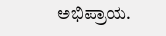ಅಭಿಪ್ರಾಯ.